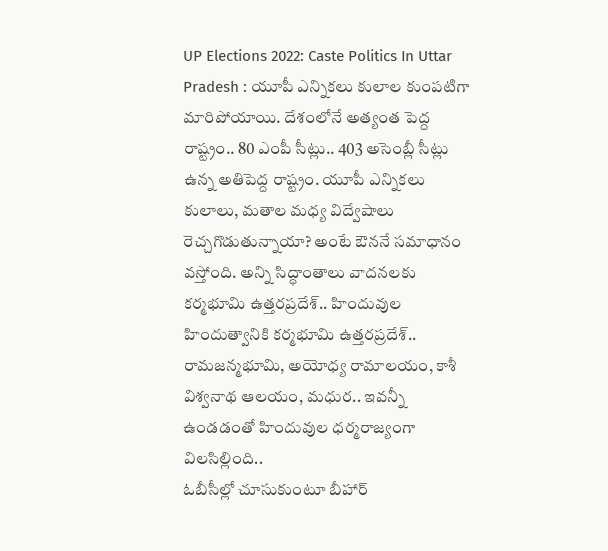UP Elections 2022: Caste Politics In Uttar Pradesh : యూపీ ఎన్నికలు కులాల కుంపటిగా మారిపోయాయి. దేశంలోనే అత్యంత పెద్ద రాష్ట్రం.. 80 ఎంపీ సీట్లు.. 403 అసెంబ్లీ సీట్లు ఉన్న అతిపెద్ద రాష్ట్రం. యూపీ ఎన్నికలు కులాలు, మతాల మధ్య విద్వేషాలు రెచ్చగొడుతున్నాయా? అంటే ఔననే సమాధానం వస్తోంది. అన్ని సిద్ధాంతాలు వాదనలకు కర్మభూమి ఉత్తరప్రదేశ్.. హిందువుల హిందుత్వానికి కర్మభూమి ఉత్తరప్రదేశ్.. రామజన్మభూమి, అయోధ్య రామాలయం, కాశీ విశ్వనాథ ఆలయం, మధుర.. ఇవన్నీ ఉండడంతో హిందువుల ధర్మరాజ్యంగా విలసిల్లింది..
ఓబీసీల్లో చూసుకుంటూ బీహార్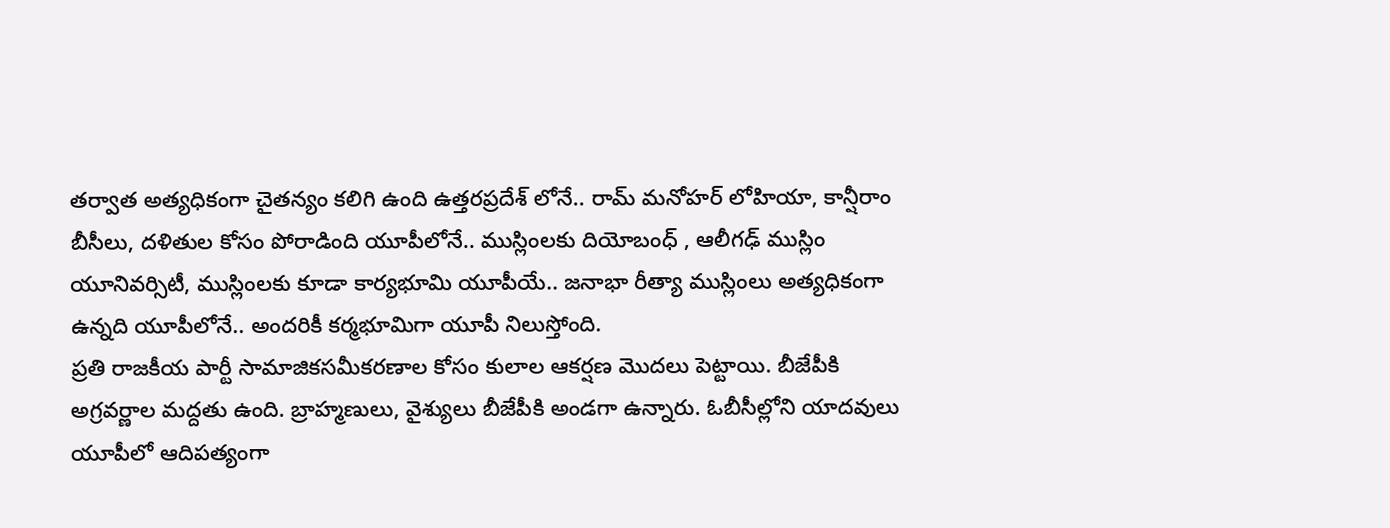తర్వాత అత్యధికంగా చైతన్యం కలిగి ఉంది ఉత్తరప్రదేశ్ లోనే.. రామ్ మనోహర్ లోహియా, కాన్షీరాం బీసీలు, దళితుల కోసం పోరాడింది యూపీలోనే.. ముస్లింలకు దియోబంధ్ , ఆలీగఢ్ ముస్లిం యూనివర్సిటీ, ముస్లింలకు కూడా కార్యభూమి యూపీయే.. జనాభా రీత్యా ముస్లింలు అత్యధికంగా ఉన్నది యూపీలోనే.. అందరికీ కర్మభూమిగా యూపీ నిలుస్తోంది.
ప్రతి రాజకీయ పార్టీ సామాజికసమీకరణాల కోసం కులాల ఆకర్షణ మొదలు పెట్టాయి. బీజేపీకి అగ్రవర్ణాల మద్దతు ఉంది. బ్రాహ్మణులు, వైశ్యులు బీజేపీకి అండగా ఉన్నారు. ఓబీసీల్లోని యాదవులు యూపీలో ఆదిపత్యంగా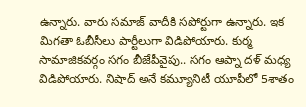ఉన్నారు. వారు సమాజ్ వాదీకి సపోర్టుగా ఉన్నారు. ఇక మిగతా ఓబీసీలు పార్టీలుగా విడిపోయారు. కుర్మ సామాజికవర్గం సగం బీజేపీవైపు.. సగం ఆప్నా దళ్ మధ్య విడిపోయారు. నిషాద్ అనే కమ్యూనిటీ యూపీలో 5శాతం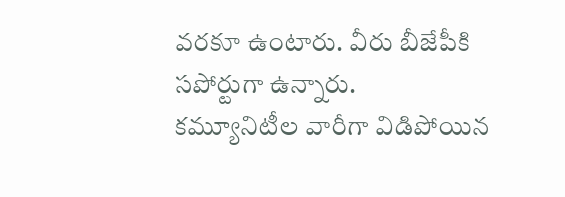వరకూ ఉంటారు. వీరు బీజేపీకి సపోర్టుగా ఉన్నారు.
కమ్యూనిటీల వారీగా విడిపోయిన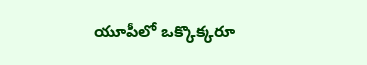యూపీలో ఒక్కొక్కరూ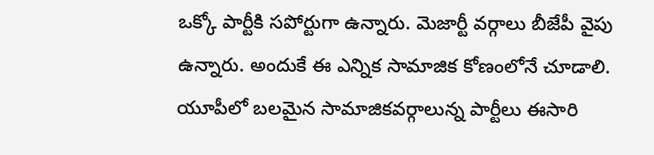ఒక్కో పార్టీకి సపోర్టుగా ఉన్నారు. మెజార్టీ వర్గాలు బీజేపీ వైపు ఉన్నారు. అందుకే ఈ ఎన్నిక సామాజిక కోణంలోనే చూడాలి. యూపీలో బలమైన సామాజికవర్గాలున్న పార్టీలు ఈసారి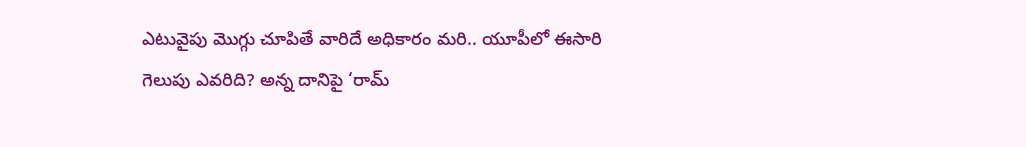ఎటువైపు మొగ్గు చూపితే వారిదే అధికారం మరి.. యూపీలో ఈసారి గెలుపు ఎవరిది? అన్న దానిపై ‘రామ్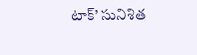టాక్’ సునిశిత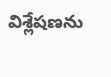విశ్లేషణను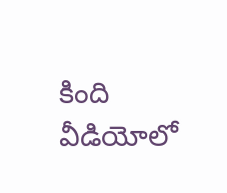కింది వీడియోలో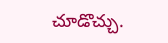చూడొచ్చు.